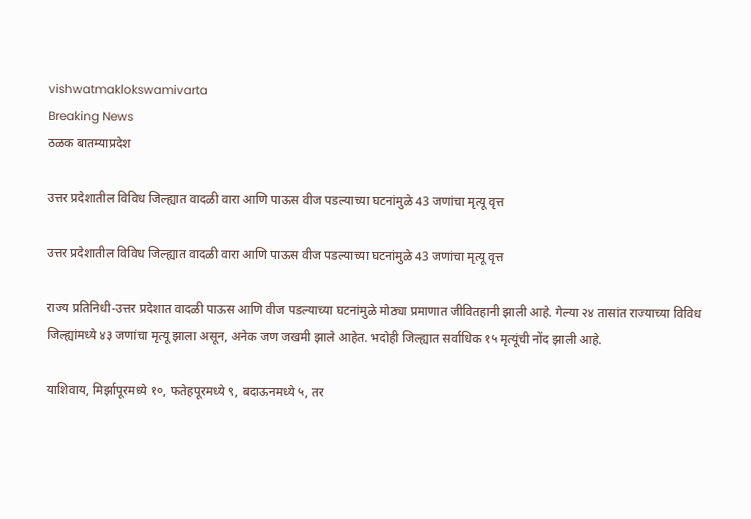vishwatmaklokswamivarta
Breaking News
ठळक बातम्याप्रदेश

उत्तर प्रदेशातील विविध जिल्ह्यात वादळी वारा आणि पाऊस वीज पडल्याच्या घटनांमुळे 43 जणांचा मृत्यू वृत्त

उत्तर प्रदेशातील विविध जिल्ह्यात वादळी वारा आणि पाऊस वीज पडल्याच्या घटनांमुळे 43 जणांचा मृत्यू वृत्त

राज्य प्रतिनिधी-उत्तर प्रदेशात वादळी पाऊस आणि वीज पडल्याच्या घटनांमुळे मोठ्या प्रमाणात जीवितहानी झाली आहे. गेल्या २४ तासांत राज्याच्या विविध जिल्ह्यांमध्ये ४३ जणांचा मृत्यू झाला असून, अनेक जण जखमी झाले आहेत. भदोही जिल्ह्यात सर्वाधिक १५ मृत्यूंची नोंद झाली आहे.

याशिवाय, मिर्झापूरमध्ये १०, फतेहपूरमध्ये ९, बदाऊनमध्ये ५, तर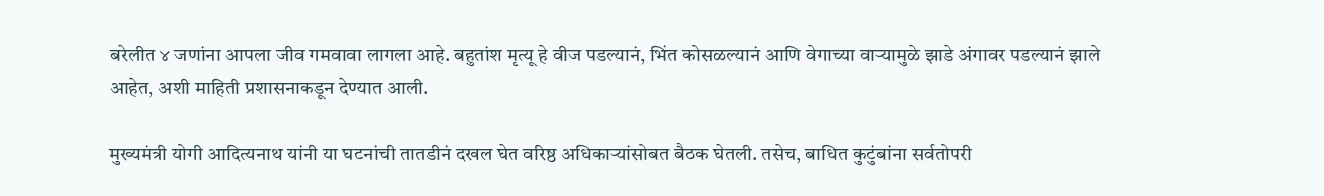बरेलीत ४ जणांना आपला जीव गमवावा लागला आहे. बहुतांश मृत्यू हे वीज पडल्यानं, भिंत कोसळल्यानं आणि वेगाच्या वाऱ्यामुळे झाडे अंगावर पडल्यानं झाले आहेत, अशी माहिती प्रशासनाकडून देण्यात आली.

मुख्यमंत्री योगी आदित्यनाथ यांनी या घटनांची तातडीनं दखल घेत वरिष्ठ अधिकाऱ्यांसोबत बैठक घेतली. तसेच, बाधित कुटुंबांना सर्वतोपरी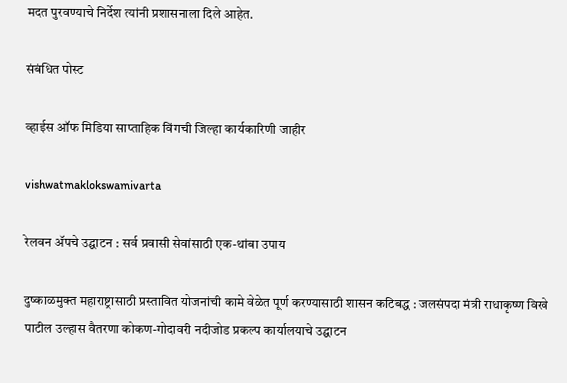मदत पुरवण्याचे निर्देश त्यांनी प्रशासनाला दिले आहेत.

संबंधित पोस्ट

व्हाईस ऑफ मिडिया साप्ताहिक विंगची जिल्हा कार्यकारिणी जाहीर

vishwatmaklokswamivarta

रेलवन ॲपचे उद्घाटन : सर्व प्रवासी सेवांसाठी एक-थांबा उपाय

दुष्काळमुक्त महाराष्ट्रासाठी प्रस्तावित योजनांची कामे वेळेत पूर्ण करण्यासाठी शासन कटिबद्ध : जलसंपदा मंत्री राधाकृष्ण विखे पाटील उल्हास वैतरणा कोकण-गोदावरी नदीजोड प्रकल्प कार्यालयाचे उद्घाटन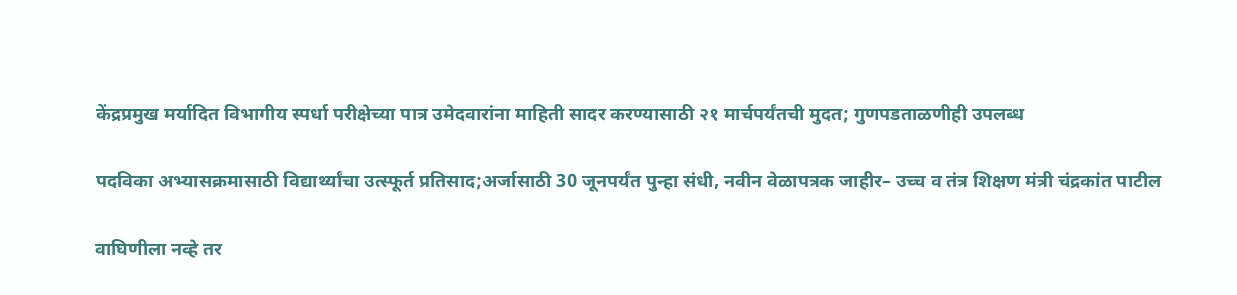केंद्रप्रमुख मर्यादित विभागीय स्पर्धा परीक्षेच्या पात्र उमेदवारांना माहिती सादर करण्यासाठी २१ मार्चपर्यंतची मुदत; गुणपडताळणीही उपलब्ध

पदविका अभ्यासक्रमासाठी विद्यार्थ्यांचा उत्स्फूर्त प्रतिसाद;अर्जासाठी 30 जूनपर्यंत पुन्हा संधी, नवीन वेळापत्रक जाहीर– उच्च व तंत्र शिक्षण मंत्री चंद्रकांत पाटील

वाघिणीला नव्हे तर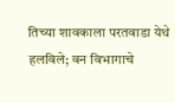तिच्या शावकाला परतवाडा येथे हलविले; वन विभागाचे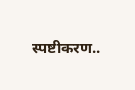स्पष्टीकरण..